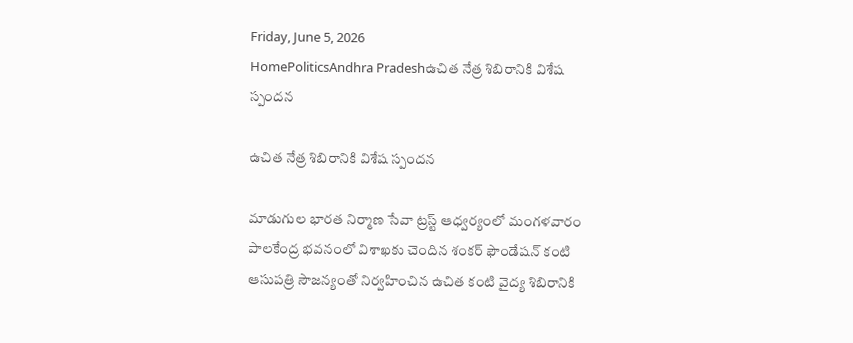Friday, June 5, 2026
HomePoliticsAndhra Pradeshఉచిత నేత్ర శిబిరానికి విశేష స్పందన

ఉచిత నేత్ర శిబిరానికి విశేష స్పందన

మాడుగుల భారత నిర్మాణ సేవా ట్రస్ట్ ఆధ్వర్యంలో మంగళవారం పాలకేంద్ర భవనంలో విశాఖకు చెందిన శంకర్ ఫౌండేషన్ కంటి ఆసుపత్రి సౌజన్యంతో నిర్వహించిన ఉచిత కంటి వైద్య శిబిరానికి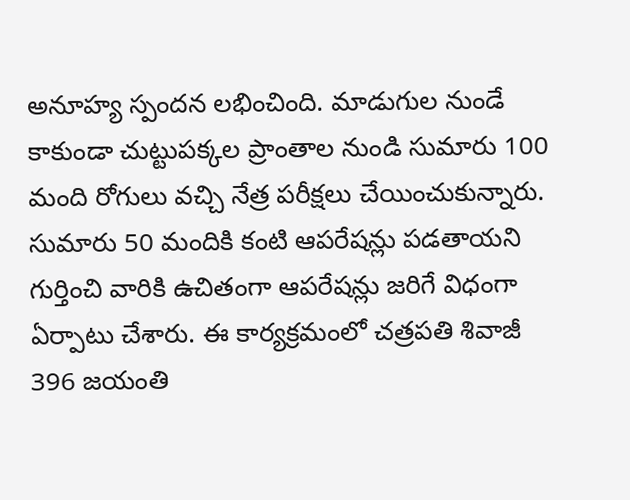అనూహ్య స్పందన లభించింది. మాడుగుల నుండే కాకుండా చుట్టుపక్కల ప్రాంతాల నుండి సుమారు 100 మంది రోగులు వచ్చి నేత్ర పరీక్షలు చేయించుకున్నారు. సుమారు 50 మందికి కంటి ఆపరేషన్లు పడతాయని గుర్తించి వారికి ఉచితంగా ఆపరేషన్లు జరిగే విధంగా ఏర్పాటు చేశారు. ఈ కార్యక్రమంలో చత్రపతి శివాజీ 396 జయంతి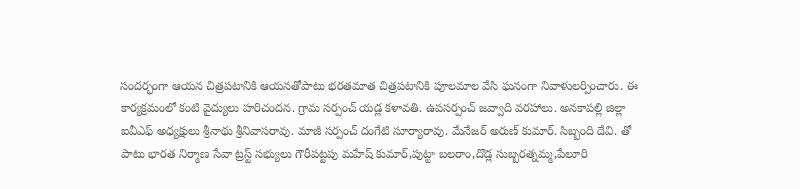సందర్భంగా ఆయన చిత్రపటానికి ఆయనతోపాటు భరతమాత చిత్రపటానికి పూలమాల వేసి ఘనంగా నివాళులర్పించారు. ఈ కార్యక్రమంలో కంటి వైద్యులు హరిచందన. గ్రామ సర్పంచ్ యడ్ల కళావతి. ఉపసర్పంచ్ జవ్వాది వరహాలు. అనకాపల్లి జిల్లా ఐవీఎఫ్ అధ్యక్షులు శ్రీనాథు శ్రీనివాసరావు. మాజీ సర్పంచ్ దంగేటి సూర్యారావు. మేనేజర్ అరుణ్ కుమార్. సిబ్బంది దేవి. తో పాటు భారత నిర్మాణ సేవా ట్రస్ట్ సభ్యులు గౌరీపట్టపు మహేష్ కుమార్,పుట్టా బలరాం,దొడ్ల సుబ్బరత్నమ్మ,పేలూరి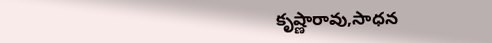కృష్ణారావు,సాధన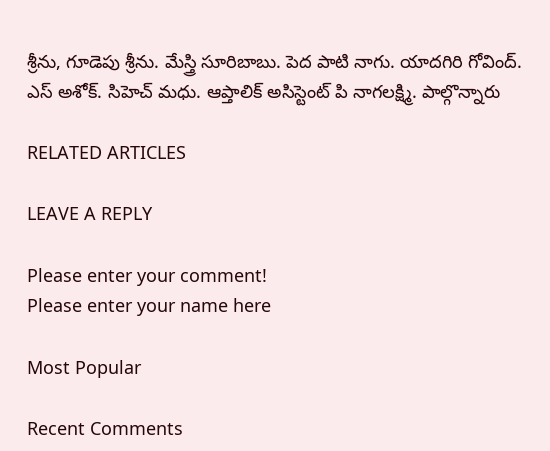శ్రీను, గూడెపు శ్రీను. మేస్త్రి సూరిబాబు. పెద పాటి నాగు. యాదగిరి గోవింద్. ఎస్ అశోక్. సిహెచ్ మధు. ఆప్తాలిక్ అసిస్టెంట్ పి నాగలక్ష్మి. పాల్గొన్నారు

RELATED ARTICLES

LEAVE A REPLY

Please enter your comment!
Please enter your name here

Most Popular

Recent Comments